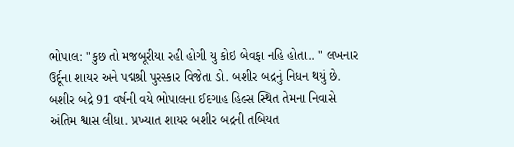ભોપાલ: "કુછ તો મજબૂરીયા રહી હોગી યુ કોઇ બેવફા નહિ હોતા.. " લખનાર ઉર્દૂના શાયર અને પદ્મશ્રી પુરસ્કાર વિજેતા ડો. બશીર બદ્રનું નિધન થયું છે. બશીર બદ્રે 91 વર્ષની વયે ભોપાલના ઈદગાહ હિલ્સ સ્થિત તેમના નિવાસે અંતિમ શ્વાસ લીધા. પ્રખ્યાત શાયર બશીર બદ્રની તબિયત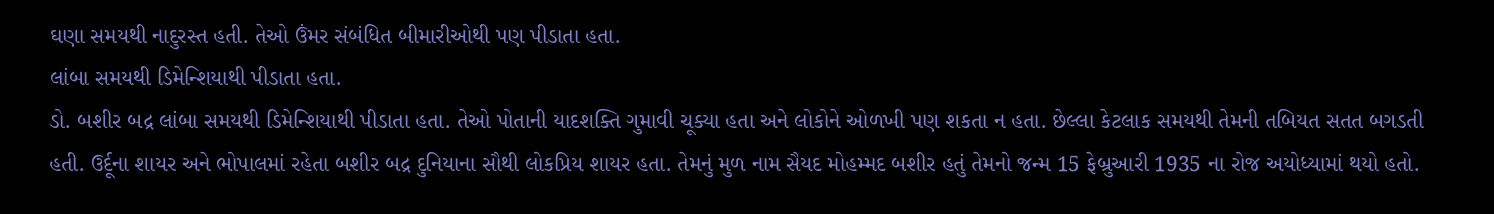ઘણા સમયથી નાદુરસ્ત હતી. તેઓ ઉંમર સંબંધિત બીમારીઓથી પણ પીડાતા હતા.
લાંબા સમયથી ડિમેન્શિયાથી પીડાતા હતા.
ડો. બશીર બદ્ર લાંબા સમયથી ડિમેન્શિયાથી પીડાતા હતા. તેઓ પોતાની યાદશક્તિ ગુમાવી ચૂક્યા હતા અને લોકોને ઓળખી પણ શકતા ન હતા. છેલ્લા કેટલાક સમયથી તેમની તબિયત સતત બગડતી હતી. ઉર્દૂના શાયર અને ભોપાલમાં રહેતા બશીર બદ્ર દુનિયાના સૌથી લોકપ્રિય શાયર હતા. તેમનું મુળ નામ સૈયદ મોહમ્મદ બશીર હતું તેમનો જન્મ 15 ફેબ્રુઆરી 1935 ના રોજ અયોધ્યામાં થયો હતો.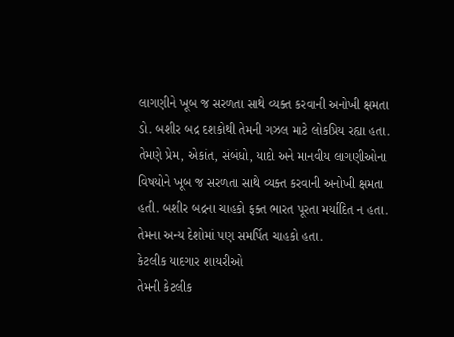લાગણીને ખૂબ જ સરળતા સાથે વ્યક્ત કરવાની અનોખી ક્ષમતા
ડો. બશીર બદ્ર દશકોથી તેમની ગઝલ માટે લોકપ્રિય રહ્યા હતા. તેમણે પ્રેમ, એકાંત, સંબંધો, યાદો અને માનવીય લાગણીઓના વિષયોને ખૂબ જ સરળતા સાથે વ્યક્ત કરવાની અનોખી ક્ષમતા હતી. બશીર બદ્રના ચાહકો ફક્ત ભારત પૂરતા મર્યાદિત ન હતા. તેમના અન્ય દેશોમાં પણ સમર્પિત ચાહકો હતા.
કેટલીક યાદગાર શાયરીઓ
તેમની કેટલીક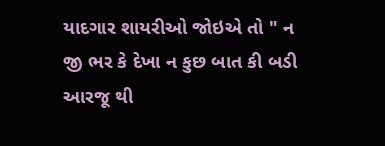યાદગાર શાયરીઓ જોઇએ તો " ન જી ભર કે દેખા ન કુછ બાત કી બડી આરજૂ થી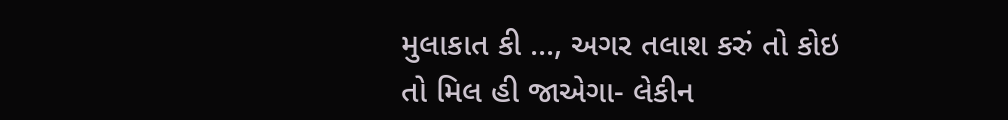મુલાકાત કી ..., અગર તલાશ કરું તો કોઇ તો મિલ હી જાએગા- લેકીન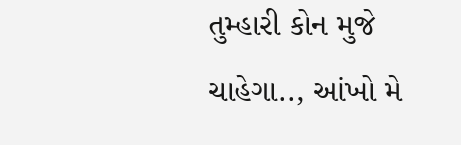તુમ્હારી કોન મુજે ચાહેગા.., આંખો મે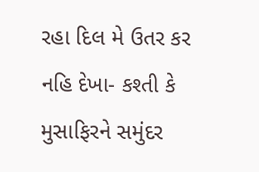રહા દિલ મે ઉતર કર નહિ દેખા- કશ્તી કે મુસાફિરને સમુંદર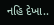નહિ દેખા..